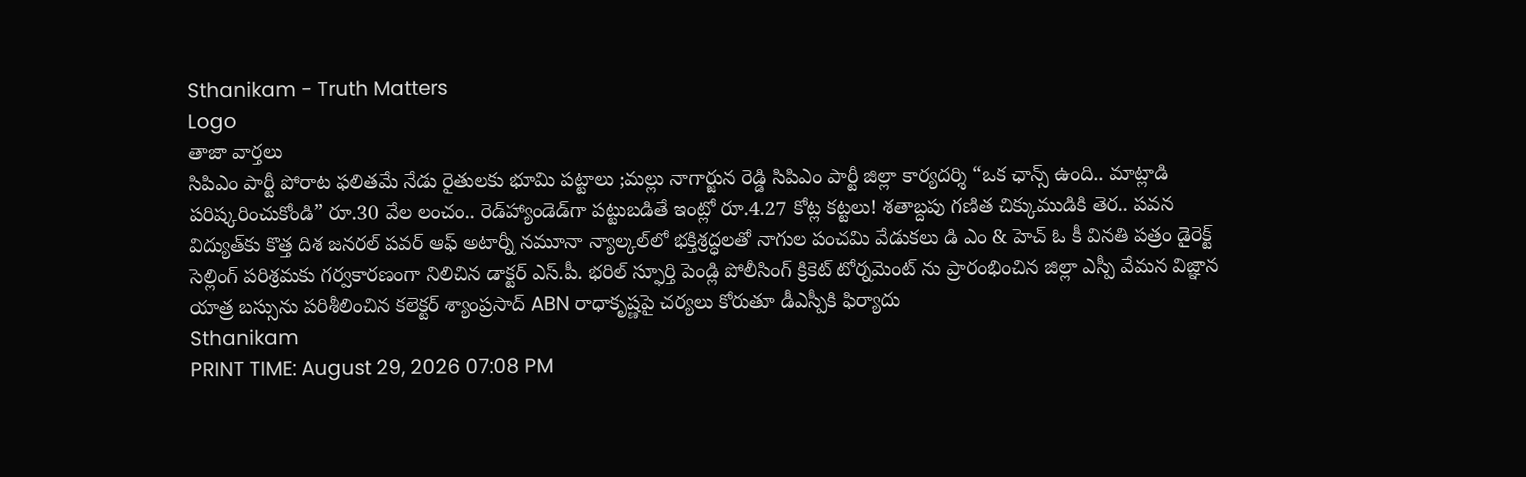Sthanikam - Truth Matters
Logo
తాజా వార్తలు
సిపిఎం పార్టీ పోరాట ఫలితమే నేడు రైతులకు భూమి పట్టాలు ;మల్లు నాగార్జున రెడ్డి సిపిఎం పార్టీ జిల్లా కార్యదర్శి “ఒక ఛాన్స్‌ ఉంది.. మాట్లాడి పరిష్కరించుకోండి” రూ.30 వేల లంచం.. రెడ్‌హ్యాండెడ్‌గా పట్టుబడితే ఇంట్లో రూ.4.27 కోట్ల కట్టలు! శతాబ్దపు గణిత చిక్కుముడికి తెర.. పవన విద్యుత్‌కు కొత్త దిశ జనరల్ పవర్ ఆఫ్ అటార్నీ నమూనా న్యాల్కల్‌లో భక్తిశ్రద్ధలతో నాగుల పంచమి వేడుకలు డి ఎం & హెచ్ ఓ కీ వినతి పత్రం డైరెక్ట్ సెల్లింగ్ పరిశ్రమకు గర్వకారణంగా నిలిచిన డాక్టర్ ఎస్.పీ. భరిల్ స్ఫూర్తి పెండ్లి పోలీసింగ్ క్రికెట్ టోర్నమెంట్ ను ప్రారంభించిన జిల్లా ఎస్పీ వేమన విజ్ఞాన యాత్ర బస్సును పరిశీలించిన కలెక్టర్ శ్యాంప్రసాద్ ABN రాధాకృష్ణపై చర్యలు కోరుతూ డీఎస్పీకి ఫిర్యాదు
Sthanikam
PRINT TIME: August 29, 2026 07:08 PM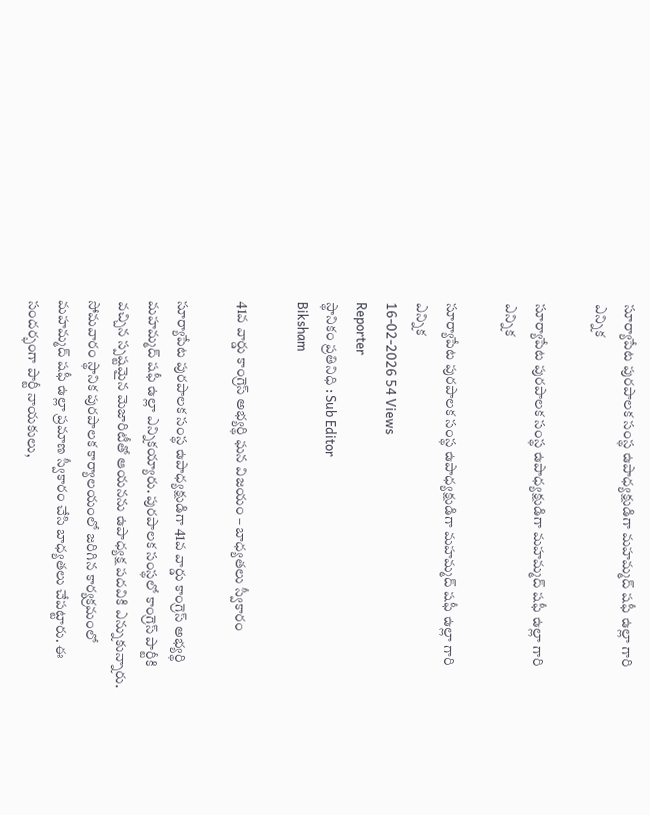సూర్యాపేట పురపాలక సంస్థ ఉపాధ్యక్షుడిగా మహమ్మద్ షఫీ ఉల్లా గారి ఎన్నిక

సూర్యాపేట పురపాలక సంస్థ ఉపాధ్యక్షుడిగా మహమ్మద్ షఫీ ఉల్లా గారి ఎన్నిక

సూర్యాపేట పురపాలక సంస్థ ఉపాధ్యక్షుడిగా మహమ్మద్ షఫీ ఉల్లా గారి ఎన్నిక
16-02-2026 54 Views
Reporter
స్థానికం ప్రతినిధి : Sub Editor
Biksham

41వ వార్డు కాంగ్రెస్ అభ్యర్థి ఘన విజయం – బాధ్యతలు స్వీకారం

సూర్యాపేట పురపాలక సంస్థ ఉపాధ్యక్షుడిగా 41వ వార్డు కాంగ్రెస్ అభ్యర్థి మహమ్మద్ షఫీ ఉల్లా ఎన్నికయ్యారు. పురపాలక సంస్థలో కాంగ్రెస్ పార్టీకి వచ్చిన స్పష్టమైన మెజారిటీతో ఆయనను ఉపాధ్యక్ష పదవికి ఎన్నుకున్నారు. సోమవారం స్థానిక పురపాలక కార్యాలయంలో జరిగిన కార్యక్రమంలో మహమ్మద్ షఫీ ఉల్లా ప్రమాణ స్వీకారం చేసి బాధ్యతలు చేపట్టారు. ఈ సందర్భంగా పార్టీ నాయకులు,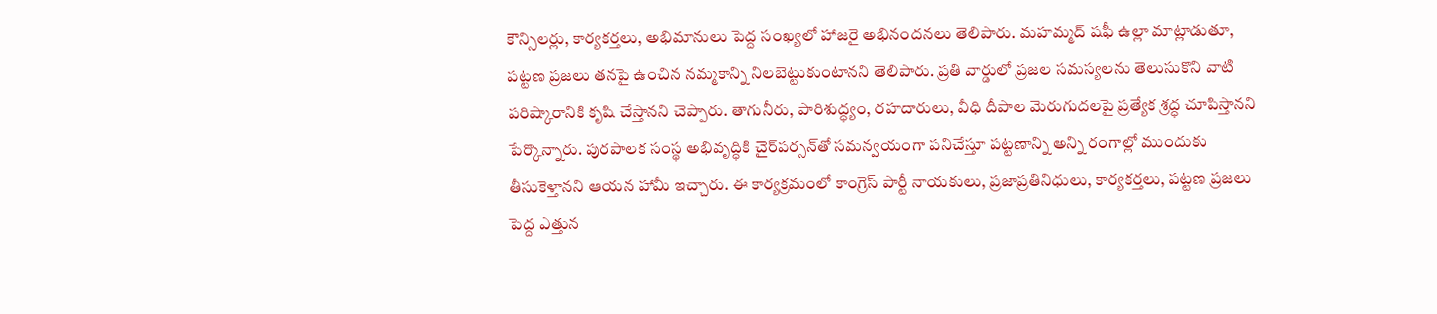కౌన్సిలర్లు, కార్యకర్తలు, అభిమానులు పెద్ద సంఖ్యలో హాజరై అభినందనలు తెలిపారు. మహమ్మద్ షఫీ ఉల్లా మాట్లాడుతూ, పట్టణ ప్రజలు తనపై ఉంచిన నమ్మకాన్ని నిలబెట్టుకుంటానని తెలిపారు. ప్రతి వార్డులో ప్రజల సమస్యలను తెలుసుకొని వాటి పరిష్కారానికి కృషి చేస్తానని చెప్పారు. తాగునీరు, పారిశుద్ధ్యం, రహదారులు, వీధి దీపాల మెరుగుదలపై ప్రత్యేక శ్రద్ధ చూపిస్తానని పేర్కొన్నారు. పురపాలక సంస్థ అభివృద్ధికి చైర్‌పర్సన్‌తో సమన్వయంగా పనిచేస్తూ పట్టణాన్ని అన్ని రంగాల్లో ముందుకు తీసుకెళ్తానని ఆయన హామీ ఇచ్చారు. ఈ కార్యక్రమంలో కాంగ్రెస్ పార్టీ నాయకులు, ప్రజాప్రతినిధులు, కార్యకర్తలు, పట్టణ ప్రజలు పెద్ద ఎత్తున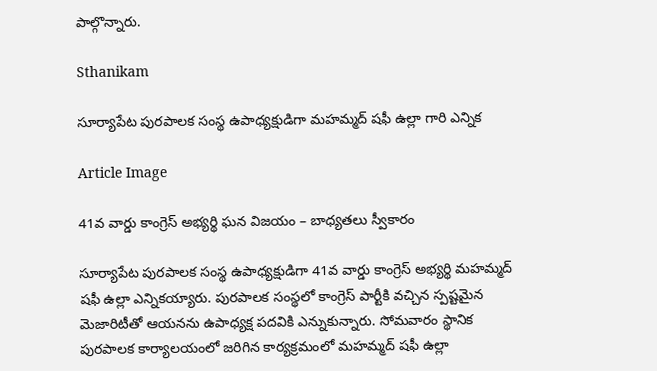పాల్గొన్నారు.

Sthanikam

సూర్యాపేట పురపాలక సంస్థ ఉపాధ్యక్షుడిగా మహమ్మద్ షఫీ ఉల్లా గారి ఎన్నిక

Article Image

41వ వార్డు కాంగ్రెస్ అభ్యర్థి ఘన విజయం – బాధ్యతలు స్వీకారం

సూర్యాపేట పురపాలక సంస్థ ఉపాధ్యక్షుడిగా 41వ వార్డు కాంగ్రెస్ అభ్యర్థి మహమ్మద్ షఫీ ఉల్లా ఎన్నికయ్యారు. పురపాలక సంస్థలో కాంగ్రెస్ పార్టీకి వచ్చిన స్పష్టమైన మెజారిటీతో ఆయనను ఉపాధ్యక్ష పదవికి ఎన్నుకున్నారు. సోమవారం స్థానిక పురపాలక కార్యాలయంలో జరిగిన కార్యక్రమంలో మహమ్మద్ షఫీ ఉల్లా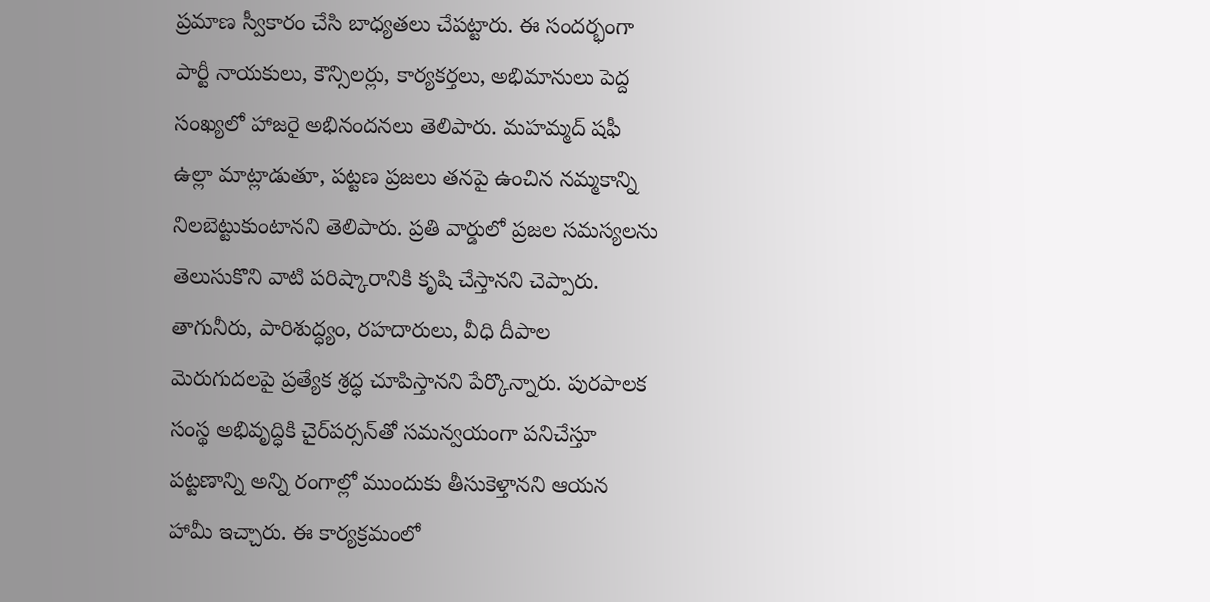ప్రమాణ స్వీకారం చేసి బాధ్యతలు చేపట్టారు. ఈ సందర్భంగా పార్టీ నాయకులు, కౌన్సిలర్లు, కార్యకర్తలు, అభిమానులు పెద్ద సంఖ్యలో హాజరై అభినందనలు తెలిపారు. మహమ్మద్ షఫీ ఉల్లా మాట్లాడుతూ, పట్టణ ప్రజలు తనపై ఉంచిన నమ్మకాన్ని నిలబెట్టుకుంటానని తెలిపారు. ప్రతి వార్డులో ప్రజల సమస్యలను తెలుసుకొని వాటి పరిష్కారానికి కృషి చేస్తానని చెప్పారు. తాగునీరు, పారిశుద్ధ్యం, రహదారులు, వీధి దీపాల మెరుగుదలపై ప్రత్యేక శ్రద్ధ చూపిస్తానని పేర్కొన్నారు. పురపాలక సంస్థ అభివృద్ధికి చైర్‌పర్సన్‌తో సమన్వయంగా పనిచేస్తూ పట్టణాన్ని అన్ని రంగాల్లో ముందుకు తీసుకెళ్తానని ఆయన హామీ ఇచ్చారు. ఈ కార్యక్రమంలో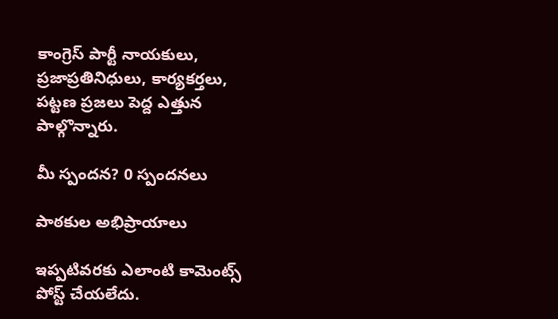కాంగ్రెస్ పార్టీ నాయకులు, ప్రజాప్రతినిధులు, కార్యకర్తలు, పట్టణ ప్రజలు పెద్ద ఎత్తున పాల్గొన్నారు.

మీ స్పందన? 0 స్పందనలు

పాఠకుల అభిప్రాయాలు

ఇప్పటివరకు ఎలాంటి కామెంట్స్ పోస్ట్ చేయలేదు.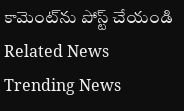కామెంట్‌ను పోస్ట్ చేయండి
Related News
Trending News